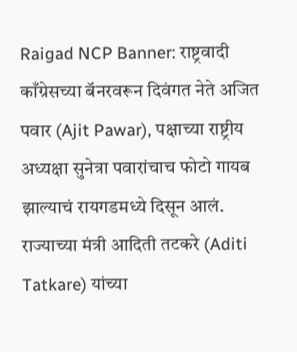Raigad NCP Banner: राष्ट्रवादी काँग्रेसच्या बॅनरवरून दिवंगत नेते अजित पवार (Ajit Pawar), पक्षाच्या राष्ट्रीय अध्यक्षा सुनेत्रा पवारांचाच फोटो गायब झाल्याचं रायगडमध्ये दिसून आलं. राज्याच्या मंत्री आदिती तटकरे (Aditi Tatkare) यांच्या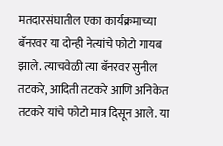मतदारसंघातील एका कार्यक्रमाच्या बॅनरवर या दोन्ही नेत्यांचे फोटो गायब झाले. त्याचवेळी त्या बॅनरवर सुनील तटकरे, आदिती तटकरे आणि अनिकेत तटकरे यांचे फोटो मात्र दिसून आले. या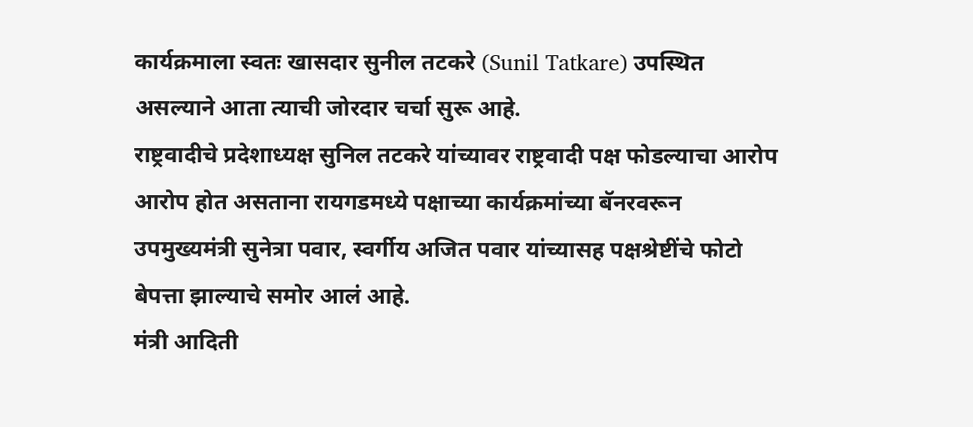कार्यक्रमाला स्वतः खासदार सुनील तटकरे (Sunil Tatkare) उपस्थित असल्याने आता त्याची जोरदार चर्चा सुरू आहे.
राष्ट्रवादीचे प्रदेशाध्यक्ष सुनिल तटकरे यांच्यावर राष्ट्रवादी पक्ष फोडल्याचा आरोप आरोप होत असताना रायगडमध्ये पक्षाच्या कार्यक्रमांच्या बॅनरवरून उपमुख्यमंत्री सुनेत्रा पवार, स्वर्गीय अजित पवार यांच्यासह पक्षश्रेष्टींचे फोटो बेपत्ता झाल्याचे समोर आलं आहे.
मंत्री आदिती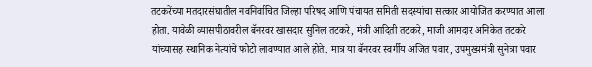तटकरेंच्या मतदारसंघातील नवनिर्वाचित जिल्हा परिषद आणि पंचायत समिती सदस्यांचा सत्कार आयोजित करण्यात आला होता. यावेळी व्यासपीठावरील बॅनरवर खासदार सुनिल तटकरे, मंत्री आदिती तटकरे, माजी आमदार अनिकेत तटकरे यांच्यासह स्थानिक नेत्यांचे फोटो लावण्यात आले होते. मात्र या बॅनरवर स्वर्गीय अजित पवार, उपमुख्यमंत्री सुनेत्रा पवार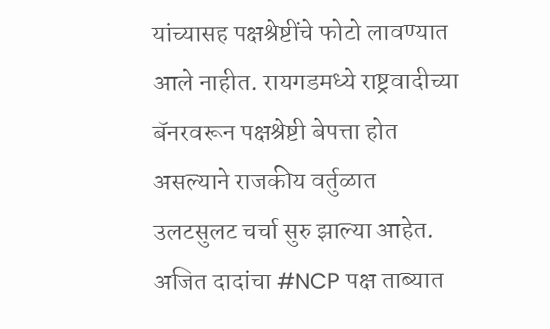यांच्यासह पक्षश्रेष्टींचे फोटो लावण्यात आले नाहीत. रायगडमध्ये राष्ट्रवादीच्या बॅनरवरून पक्षश्रेष्टी बेपत्ता होत असल्याने राजकीय वर्तुळात उलटसुलट चर्चा सुरु झाल्या आहेत.
अजित दादांचा #NCP पक्ष ताब्यात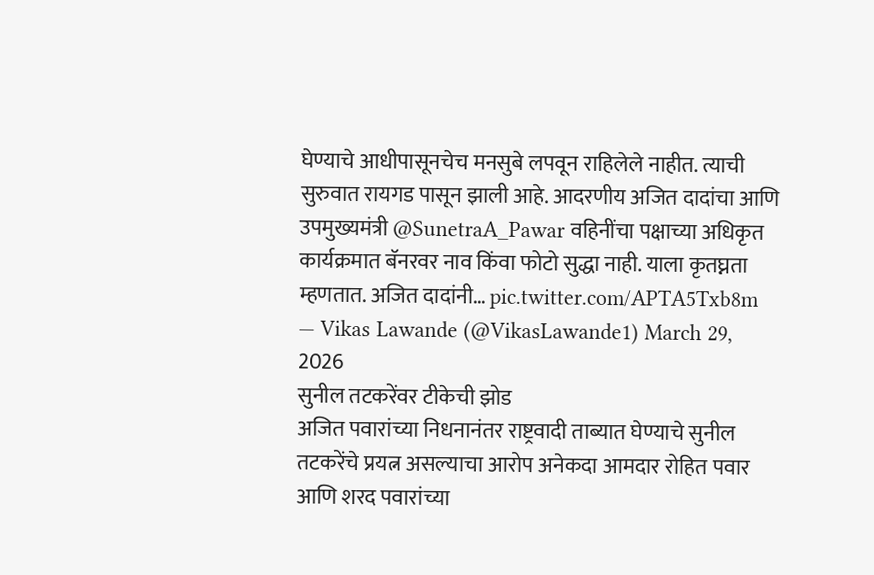घेण्याचे आधीपासूनचेच मनसुबे लपवून राहिलेले नाहीत. त्याची सुरुवात रायगड पासून झाली आहे. आदरणीय अजित दादांचा आणि उपमुख्यमंत्री @SunetraA_Pawar वहिनींचा पक्षाच्या अधिकृत कार्यक्रमात बॅनरवर नाव किंवा फोटो सुद्धा नाही. याला कृतघ्नता म्हणतात. अजित दादांनी… pic.twitter.com/APTA5Txb8m
— Vikas Lawande (@VikasLawande1) March 29, 2026
सुनील तटकरेंवर टीकेची झोड
अजित पवारांच्या निधनानंतर राष्ट्रवादी ताब्यात घेण्याचे सुनील तटकरेंचे प्रयत्न असल्याचा आरोप अनेकदा आमदार रोहित पवार आणि शरद पवारांच्या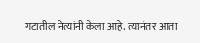गटातील नेत्यांनी केला आहे. त्यानंतर आता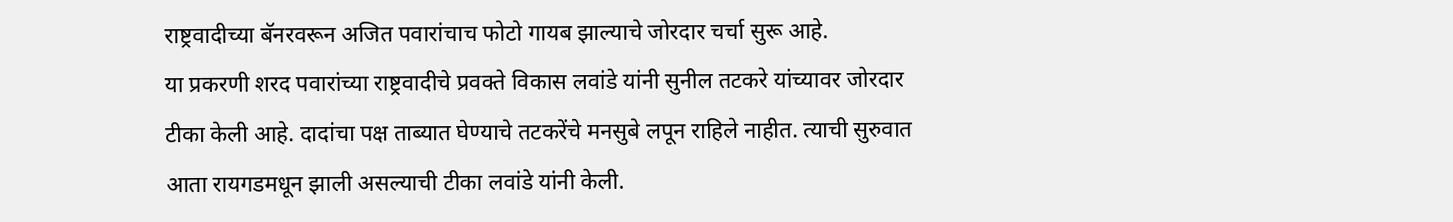राष्ट्रवादीच्या बॅनरवरून अजित पवारांचाच फोटो गायब झाल्याचे जोरदार चर्चा सुरू आहे.
या प्रकरणी शरद पवारांच्या राष्ट्रवादीचे प्रवक्ते विकास लवांडे यांनी सुनील तटकरे यांच्यावर जोरदार टीका केली आहे. दादांचा पक्ष ताब्यात घेण्याचे तटकरेंचे मनसुबे लपून राहिले नाहीत. त्याची सुरुवात आता रायगडमधून झाली असल्याची टीका लवांडे यांनी केली.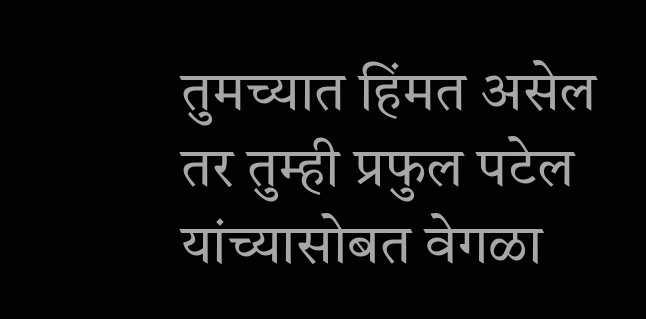तुमच्यात हिंमत असेल तर तुम्ही प्रफुल पटेल यांच्यासोबत वेगळा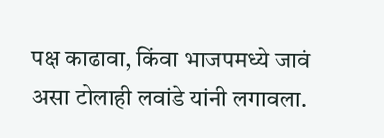पक्ष काढावा, किंवा भाजपमध्ये जावं असा टोलाही लवांडे यांनी लगावला.